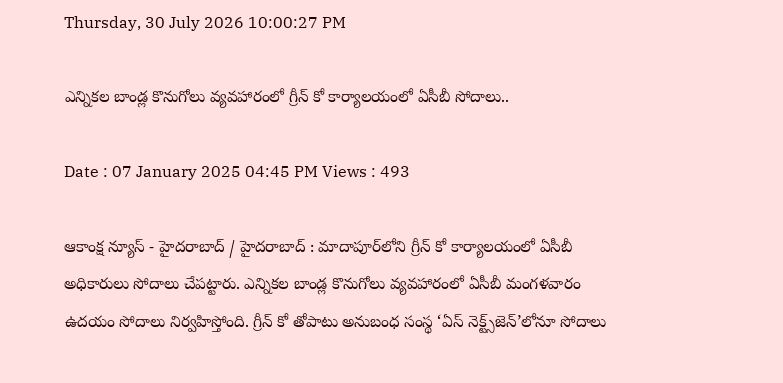Thursday, 30 July 2026 10:00:27 PM

ఎన్నికల బాండ్ల కొనుగోలు వ్యవహారంలో గ్రీన్ కో కార్యాలయంలో ఏసీబీ సోదాలు..

Date : 07 January 2025 04:45 PM Views : 493

ఆకాంక్ష న్యూస్ - హైదరాబాద్ / హైదరాబాద్ : మాదాపూర్‌లోని గ్రీన్ కో కార్యాలయంలో ఏసీబీ అధికారులు సోదాలు చేపట్టారు. ఎన్నికల బాండ్ల కొనుగోలు వ్యవహారంలో ఏసీబీ మంగళవారం ఉదయం సోదాలు నిర్వహిస్తోంది. గ్రీన్ కో తోపాటు అనుబంధ సంస్థ ‘ఏస్‌ నెక్ట్స్‌జెన్‌’లోనూ సోదాలు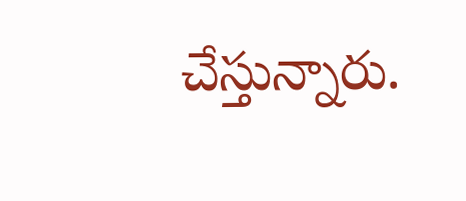చేస్తున్నారు.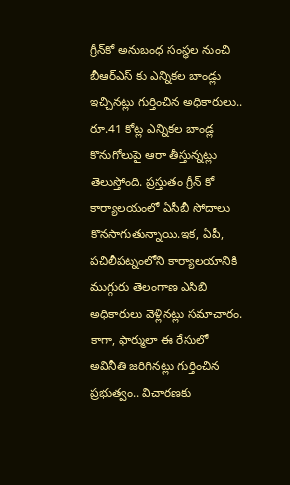గ్రీన్‌కో అనుబంధ సంస్థల నుంచి బీఆర్ఎస్ కు ఎన్నికల బాండ్లు ఇచ్చినట్లు గుర్తించిన అధికారులు.. రూ.41 కోట్ల ఎన్నికల బాండ్ల కొనుగోలుపై ఆరా తీస్తున్నట్లు తెలుస్తోంది. ప్రస్తుతం గ్రీన్ కో కార్యాలయంలో ఏసీబీ సోదాలు కొనసాగుతున్నాయి.ఇక, ఏపీ, పచిలీపట్నంలోని కార్యాలయానికి ముగ్గురు తెలంగాణ ఎసిబి అధికారులు వెళ్లినట్లు సమాచారం. కాగా, ఫార్ములా ఈ రేసులో అవినీతి జరిగినట్లు గుర్తించిన ప్రభుత్వం.. విచారణకు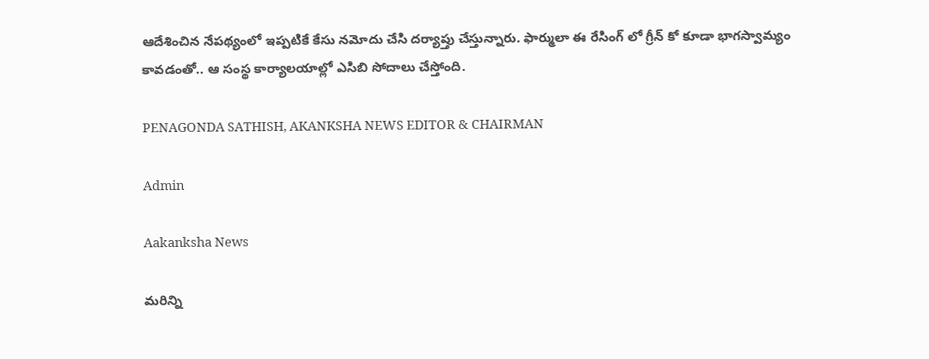ఆదేశించిన నేపథ్యంలో ఇప్పటికే కేసు నమోదు చేసి దర్యాప్తు చేస్తున్నారు. ఫార్ములా ఈ రేసింగ్ లో గ్రీన్ కో కూడా భాగస్వామ్యం కావడంతో.. ఆ సంస్థ కార్యాలయాల్లో ఎసిబి సోదాలు చేస్తోంది.

PENAGONDA SATHISH, AKANKSHA NEWS EDITOR & CHAIRMAN

Admin

Aakanksha News

మరిన్ని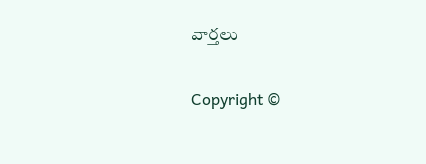వార్తలు

Copyright ©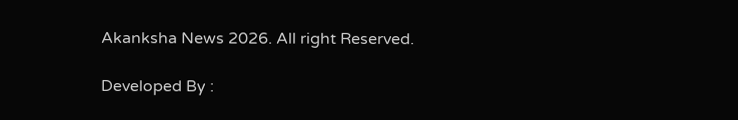Akanksha News 2026. All right Reserved.

Developed By :